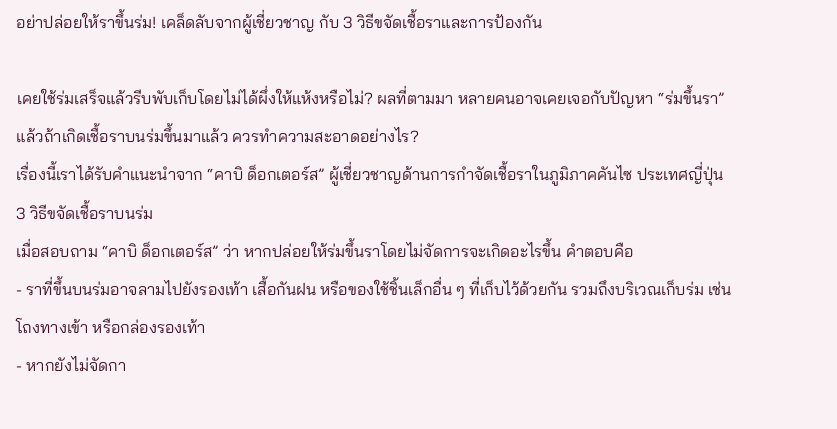อย่าปล่อยให้ราขึ้นร่ม! เคล็ดลับจากผู้เชี่ยวชาญ กับ 3 วิธีขจัดเชื้อราและการป้องกัน

เคยใช้ร่มเสร็จแล้วรีบพับเก็บโดยไม่ได้ผึ่งให้แห้งหรือไม่? ผลที่ตามมา หลายคนอาจเคยเจอกับปัญหา “ร่มขึ้นรา”
แล้วถ้าเกิดเชื้อราบนร่มขึ้นมาแล้ว ควรทำความสะอาดอย่างไร?
เรื่องนี้เราได้รับคำแนะนำจาก “คาบิ ด็อกเตอร์ส” ผู้เชี่ยวชาญด้านการกำจัดเชื้อราในภูมิภาคคันไซ ประเทศญี่ปุ่น
3 วิธีขจัดเชื้อราบนร่ม
เมื่อสอบถาม “คาบิ ด็อกเตอร์ส” ว่า หากปล่อยให้ร่มขึ้นราโดยไม่จัดการจะเกิดอะไรขึ้น คำตอบคือ
- ราที่ขึ้นบนร่มอาจลามไปยังรองเท้า เสื้อกันฝน หรือของใช้ชิ้นเล็กอื่น ๆ ที่เก็บไว้ด้วยกัน รวมถึงบริเวณเก็บร่ม เช่น โถงทางเข้า หรือกล่องรองเท้า
- หากยังไม่จัดกา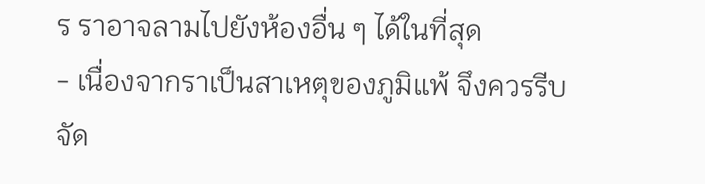ร ราอาจลามไปยังห้องอื่น ๆ ได้ในที่สุด
- เนื่องจากราเป็นสาเหตุของภูมิแพ้ จึงควรรีบจัด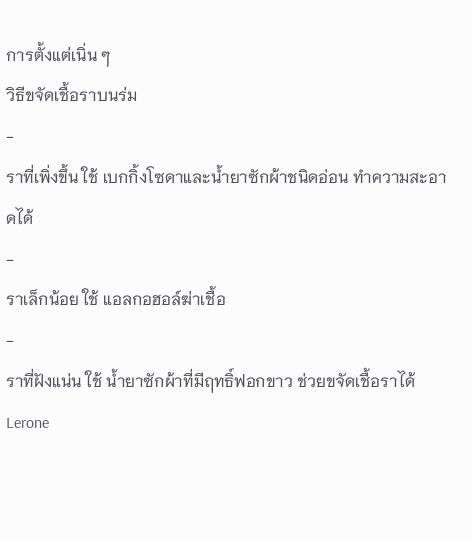การตั้งแต่เนิ่น ๆ
วิธีขจัดเชื้อราบนร่ม
-
ราที่เพิ่งขึ้น ใช้ เบกกิ้งโซดาและน้ำยาซักผ้าชนิดอ่อน ทำความสะอาดได้
-
ราเล็กน้อย ใช้ แอลกอฮอล์ฆ่าเชื้อ
-
ราที่ฝังแน่น ใช้ น้ำยาซักผ้าที่มีฤทธิ์ฟอกขาว ช่วยขจัดเชื้อราได้
Lerone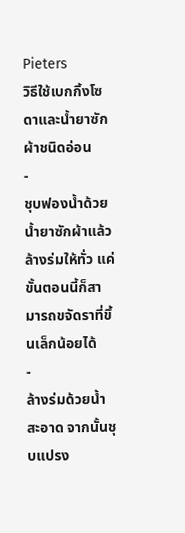Pieters
วิธีใช้เบกกิ้งโซดาและน้ำยาซักผ้าชนิดอ่อน
-
ชุบฟองน้ำด้วยน้ำยาซักผ้าแล้วล้างร่มให้ทั่ว แค่ขั้นตอนนี้ก็สามารถขจัดราที่ขึ้นเล็กน้อยได้
-
ล้างร่มด้วยน้ำสะอาด จากนั้นชุบแปรง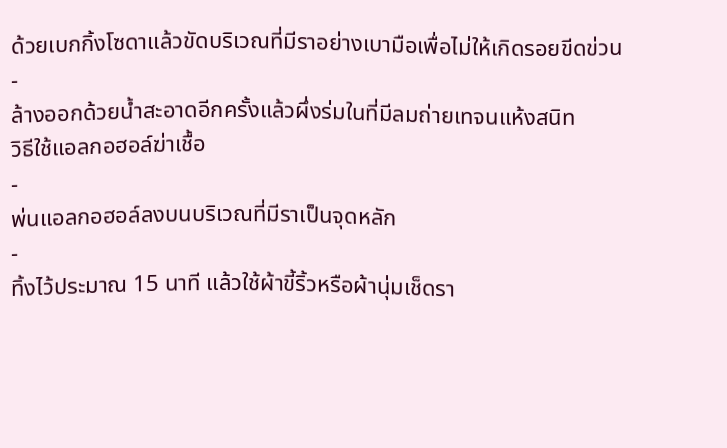ด้วยเบกกิ้งโซดาแล้วขัดบริเวณที่มีราอย่างเบามือเพื่อไม่ให้เกิดรอยขีดข่วน
-
ล้างออกด้วยน้ำสะอาดอีกครั้งแล้วผึ่งร่มในที่มีลมถ่ายเทจนแห้งสนิท
วิธีใช้แอลกอฮอล์ฆ่าเชื้อ
-
พ่นแอลกอฮอล์ลงบนบริเวณที่มีราเป็นจุดหลัก
-
ทิ้งไว้ประมาณ 15 นาที แล้วใช้ผ้าขี้ริ้วหรือผ้านุ่มเช็ดรา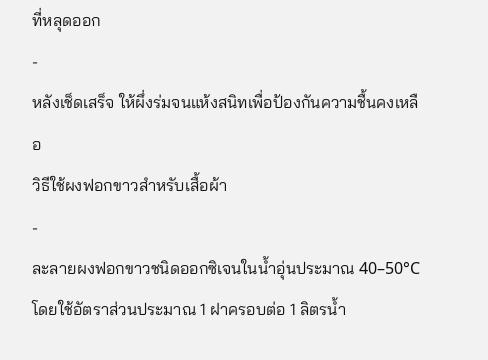ที่หลุดออก
-
หลังเช็ดเสร็จ ให้ผึ่งร่มจนแห้งสนิทเพื่อป้องกันความชื้นคงเหลือ
วิธีใช้ผงฟอกขาวสำหรับเสื้อผ้า
-
ละลายผงฟอกขาวชนิดออกซิเจนในน้ำอุ่นประมาณ 40–50°C โดยใช้อัตราส่วนประมาณ 1 ฝาครอบต่อ 1 ลิตรน้ำ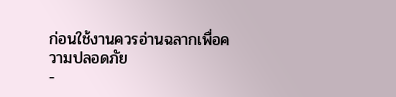ก่อนใช้งานควรอ่านฉลากเพื่อความปลอดภัย
-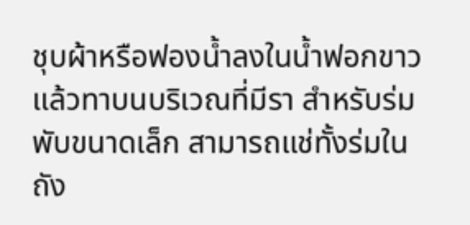ชุบผ้าหรือฟองน้ำลงในน้ำฟอกขาวแล้วทาบนบริเวณที่มีรา สำหรับร่มพับขนาดเล็ก สามารถแช่ทั้งร่มในถัง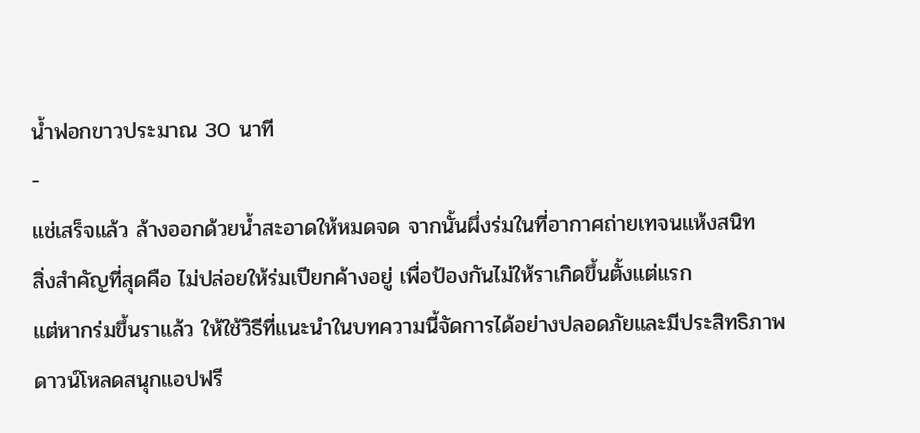น้ำฟอกขาวประมาณ 30 นาที
-
แช่เสร็จแล้ว ล้างออกด้วยน้ำสะอาดให้หมดจด จากนั้นผึ่งร่มในที่อากาศถ่ายเทจนแห้งสนิท
สิ่งสำคัญที่สุดคือ ไม่ปล่อยให้ร่มเปียกค้างอยู่ เพื่อป้องกันไม่ให้ราเกิดขึ้นตั้งแต่แรก
แต่หากร่มขึ้นราแล้ว ให้ใช้วิธีที่แนะนำในบทความนี้จัดการได้อย่างปลอดภัยและมีประสิทธิภาพ
ดาวน์โหลดสนุกแอปฟรี